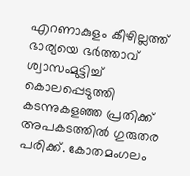എറണാകുളം കീഴില്ലത്ത് ഭാര്യയെ ഭർത്താവ് ശ്വാസംമുട്ടിച്ച് കൊലപ്പെടുത്തി കടന്നുകളഞ്ഞ പ്രതിക്ക് അപകടത്തിൽ ഗുരുതര പരിക്ക്. കോതമംഗലം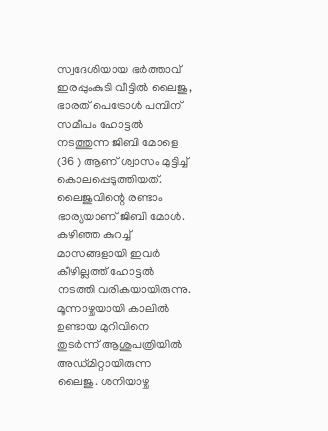സ്വദേശിയായ ഭർത്താവ് ഇരപ്പുംകുടി വീട്ടിൽ ലൈജു, ഭാരത് പെട്രോൾ പമ്പിന് സമീപം ഹോട്ടൽ നടത്തുന്ന ജിബി മോളെ (36 ) ആണ് ശ്വാസം മുട്ടിച്ച് കൊലപ്പെടുത്തിയത്.
ലൈജുവിന്റെ രണ്ടാം ഭാര്യയാണ് ജിബി മോൾ.
കഴിഞ്ഞ കുറച്ച് മാസങ്ങളായി ഇവർ കീഴില്ലത്ത് ഹോട്ടൽ നടത്തി വരികയായിരുന്നു. മൂന്നാഴ്ചയായി കാലിൽ ഉണ്ടായ മുറിവിനെ തുടർന്ന് ആശുപത്രിയിൽ അഡ്മിറ്റായിരുന്ന ലൈജു. ശനിയാഴ്ച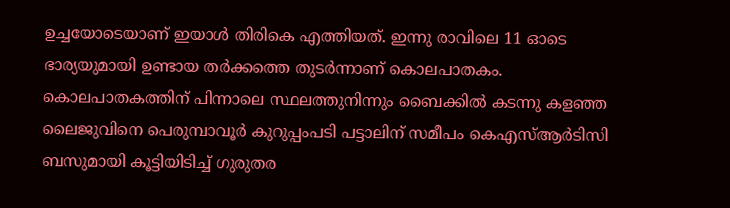ഉച്ചയോടെയാണ് ഇയാൾ തിരികെ എത്തിയത്. ഇന്നു രാവിലെ 11 ഓടെ ഭാര്യയുമായി ഉണ്ടായ തർക്കത്തെ തുടർന്നാണ് കൊലപാതകം.
കൊലപാതകത്തിന് പിന്നാലെ സ്ഥലത്തുനിന്നും ബൈക്കിൽ കടന്നു കളഞ്ഞ ലൈജുവിനെ പെരുമ്പാവൂർ കുറുപ്പംപടി പട്ടാലിന് സമീപം കെഎസ്ആർടിസി ബസുമായി കൂട്ടിയിടിച്ച് ഗുരുതര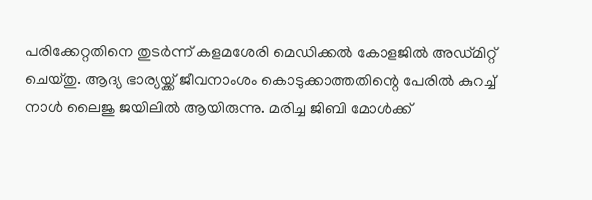പരിക്കേറ്റതിനെ തുടർന്ന് കളമശേരി മെഡിക്കൽ കോളജിൽ അഡ്മിറ്റ് ചെയ്തു. ആദ്യ ഭാര്യയ്ക്ക് ജീവനാംശം കൊടുക്കാത്തതിന്റെ പേരിൽ കുറച്ച് നാൾ ലൈജു ജയിലിൽ ആയിരുന്നു. മരിച്ച ജിബി മോൾക്ക്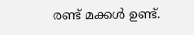രണ്ട് മക്കൾ ഉണ്ട്.